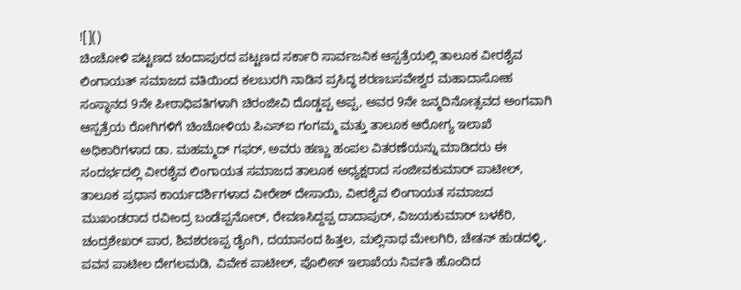![]()
ಚಿಂಚೋಳಿ ಪಟ್ಟಣದ ಚಂದಾಪುರದ ಪಟ್ಟಣದ ಸರ್ಕಾರಿ ಸಾರ್ವಜನಿಕ ಆಸ್ಪತ್ರೆಯಲ್ಲಿ ತಾಲೂಕ ವೀರಶೈವ ಲಿಂಗಾಯತ್ ಸಮಾಜದ ವತಿಯಿಂದ ಕಲಬುರಗಿ ನಾಡಿನ ಪ್ರಸಿದ್ಧ ಶರಣಬಸವೇಶ್ವರ ಮಹಾದಾಸೋಹ ಸಂಸ್ಥಾನದ 9ನೇ ಪೀಠಾಧಿಪತಿಗಳಾಗಿ ಚಿರಂಜೀವಿ ದೊಡ್ಡಪ್ಪ ಅಪ್ಪ, ಅವರ 9ನೇ ಜನ್ಮದಿನೋತ್ಸವದ ಅಂಗವಾಗಿ ಆಸ್ಪತ್ರೆಯ ರೋಗಿಗಳಿಗೆ ಚಿಂಚೋಳಿಯ ಪಿಎಸ್ಐ ಗಂಗಮ್ಮ ಮತ್ತು ತಾಲೂಕ ಆರೋಗ್ಯ ಇಲಾಖೆ ಅಧಿಕಾರಿಗಳಾದ ಡಾ. ಮಹಮ್ಮದ್ ಗಫರ್, ಅವರು ಹಣ್ಣು ಹಂಪಲ ವಿತರಣೆಯನ್ನು ಮಾಡಿದರು ಈ ಸಂದರ್ಭದಲ್ಲಿ ವೀರಶೈವ ಲಿಂಗಾಯತ ಸಮಾಜದ ತಾಲೂಕ ಅಧ್ಯಕ್ಷರಾದ ಸಂಜೀವಕುಮಾರ್ ಪಾಟೀಲ್, ತಾಲೂಕ ಪ್ರಧಾನ ಕಾರ್ಯದರ್ಶಿಗಳಾದ ವೀರೇಶ್ ದೇಸಾಯಿ, ವೀರಶೈವ ಲಿಂಗಾಯತ ಸಮಾಜದ ಮುಖಂಡರಾದ ರವೀಂದ್ರ ಬಂಡೆಪ್ಪನೋರ್, ರೇವಣಸಿದ್ದಪ್ಪ ದಾದಾಪುರ್, ವಿಜಯಕುಮಾರ್ ಬಳಕೆರಿ, ಚಂದ್ರಶೇಖರ್ ಪಾರ, ಶಿವಶರಣಪ್ಪ ಡೈಂಗಿ, ದಯಾನಂದ ಹಿತ್ತಲ, ಮಲ್ಲಿನಾಥ ಮೇಲಗಿರಿ, ಚೇತನ್ ಹುಡದಳ್ಳಿ, ಪವನ ಪಾಟೀಲ ದೇಗಲಮಡಿ, ವಿವೇಕ ಪಾಟೀಲ್, ಪೊಲೀಸ್ ಇಲಾಖೆಯ ನಿರ್ವತಿ ಹೊಂದಿದ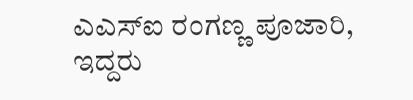ಎಎಸ್ಐ ರಂಗಣ್ಣ ಪೂಜಾರಿ, ಇದ್ದರು